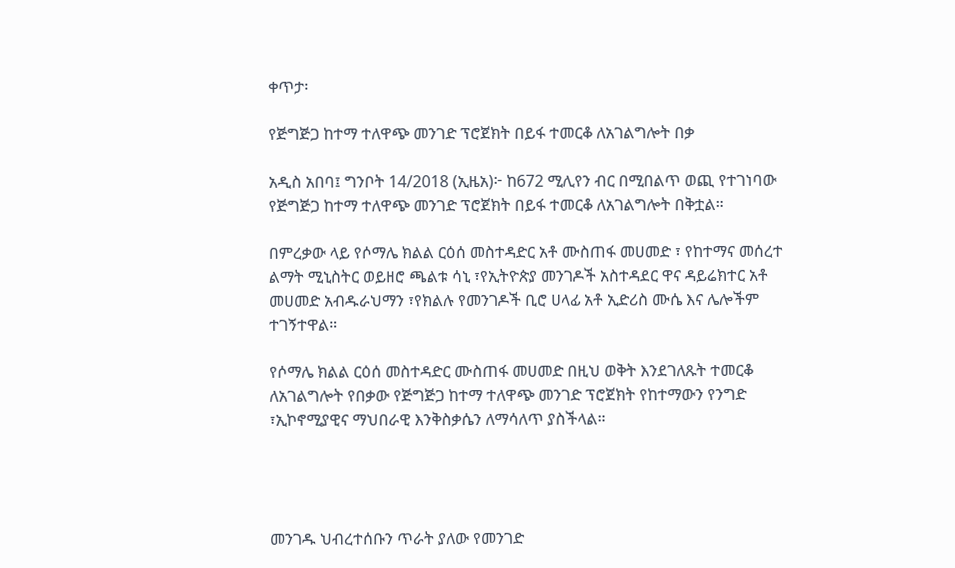ቀጥታ፡

የጅግጅጋ ከተማ ተለዋጭ መንገድ ፕሮጀክት በይፋ ተመርቆ ለአገልግሎት በቃ

አዲስ አበባ፤ ግንቦት 14/2018 (ኢዜአ)፦ ከ672 ሚሊየን ብር በሚበልጥ ወጪ የተገነባው የጅግጅጋ ከተማ ተለዋጭ መንገድ ፕሮጀክት በይፋ ተመርቆ ለአገልግሎት በቅቷል።

በምረቃው ላይ የሶማሌ ክልል ርዕሰ መስተዳድር አቶ ሙስጠፋ መሀመድ ፣ የከተማና መሰረተ ልማት ሚኒስትር ወይዘሮ ጫልቱ ሳኒ ፣የኢትዮጵያ መንገዶች አስተዳደር ዋና ዳይሬክተር አቶ መሀመድ አብዱራህማን ፣የክልሉ የመንገዶች ቢሮ ሀላፊ አቶ ኢድሪስ ሙሴ እና ሌሎችም ተገኝተዋል።

የሶማሌ ክልል ርዕሰ መስተዳድር ሙስጠፋ መሀመድ በዚህ ወቅት እንደገለጹት ተመርቆ ለአገልግሎት የበቃው የጅግጅጋ ከተማ ተለዋጭ መንገድ ፕሮጀክት የከተማውን የንግድ ፣ኢኮኖሚያዊና ማህበራዊ እንቅስቃሴን ለማሳለጥ ያስችላል።




መንገዱ ህብረተሰቡን ጥራት ያለው የመንገድ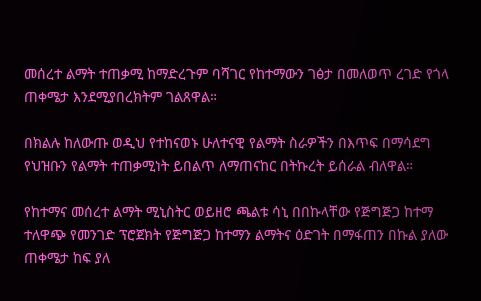መሰረተ ልማት ተጠቃሚ ከማድረጉም ባሻገር የከተማውን ገፅታ በመለወጥ ረገድ የጎላ ጠቀሜታ እንደሚያበረክትም ገልጸዋል።

በክልሉ ከለውጡ ወዲህ የተከናወኑ ሁለተናዊ የልማት ስራዎችን በእጥፍ በማሳደግ የህዝቡን የልማት ተጠቃሚነት ይበልጥ ለማጠናከር በትኩረት ይሰራል ብለዋል።

የከተማና መሰረተ ልማት ሚኒስትር ወይዘሮ ጫልቱ ሳኒ በበኩላቸው የጅግጅጋ ከተማ ተለዋጭ የመንገድ ፕሮጀክት የጅግጅጋ ከተማን ልማትና ዕድገት በማፋጠን በኩል ያለው ጠቀሜታ ከፍ ያለ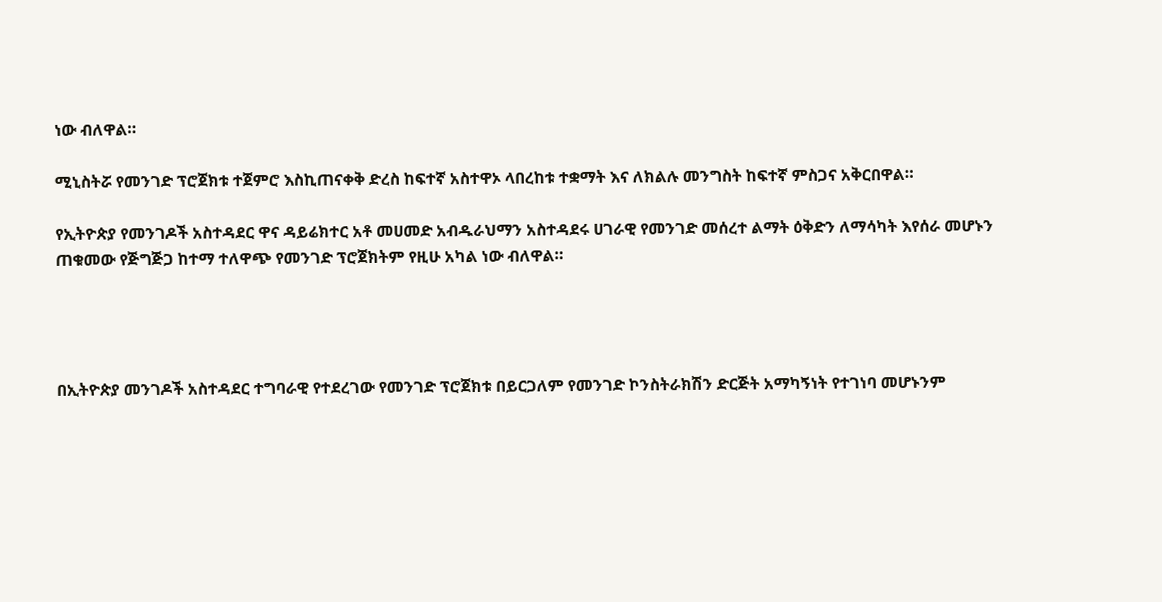ነው ብለዋል።

ሚኒስትሯ የመንገድ ፕሮጀክቱ ተጀምሮ እስኪጠናቀቅ ድረስ ከፍተኛ አስተዋኦ ላበረከቱ ተቋማት እና ለክልሉ መንግስት ከፍተኛ ምስጋና አቅርበዋል።

የኢትዮጵያ የመንገዶች አስተዳደር ዋና ዳይሬክተር አቶ መሀመድ አብዱራህማን አስተዳደሩ ሀገራዊ የመንገድ መሰረተ ልማት ዕቅድን ለማሳካት እየሰራ መሆኑን ጠቁመው የጅግጅጋ ከተማ ተለዋጭ የመንገድ ፕሮጀክትም የዚሁ አካል ነው ብለዋል።




በኢትዮጵያ መንገዶች አስተዳደር ተግባራዊ የተደረገው የመንገድ ፕሮጀክቱ በይርጋለም የመንገድ ኮንስትራክሽን ድርጅት አማካኝነት የተገነባ መሆኑንም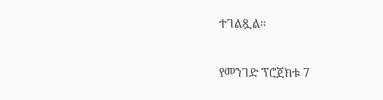ተገልጿል።

የመንገድ ፕሮጀክቱ 7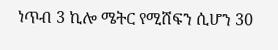ነጥብ 3 ኪሎ ሜትር የሚሸፍን ሲሆን 30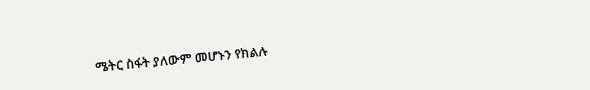ሜትር ስፋት ያለውም መሆኑን የክልሉ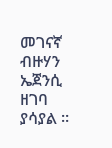መገናኛ ብዙሃን ኤጀንሲ ዘገባ ያሳያል ።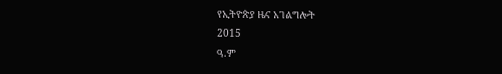የኢትዮጵያ ዜና አገልግሎት
2015
ዓ.ም